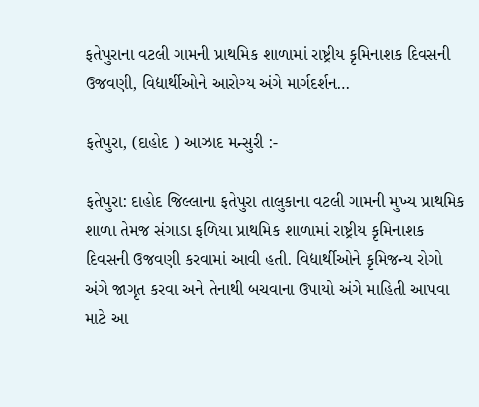ફતેપુરાના વટલી ગામની પ્રાથમિક શાળામાં રાષ્ટ્રીય કૃમિનાશક દિવસની ઉજવણી, વિદ્યાર્થીઓને આરોગ્ય અંગે માર્ગદર્શન…

ફતેપુરા, (દાહોદ ) આઝાદ મન્સુરી :-

ફતેપુરા: દાહોદ જિલ્લાના ફતેપુરા તાલુકાના વટલી ગામની મુખ્ય પ્રાથમિક શાળા તેમજ સંગાડા ફળિયા પ્રાથમિક શાળામાં રાષ્ટ્રીય કૃમિનાશક દિવસની ઉજવણી કરવામાં આવી હતી. વિદ્યાર્થીઓને કૃમિજન્ય રોગો અંગે જાગૃત કરવા અને તેનાથી બચવાના ઉપાયો અંગે માહિતી આપવા માટે આ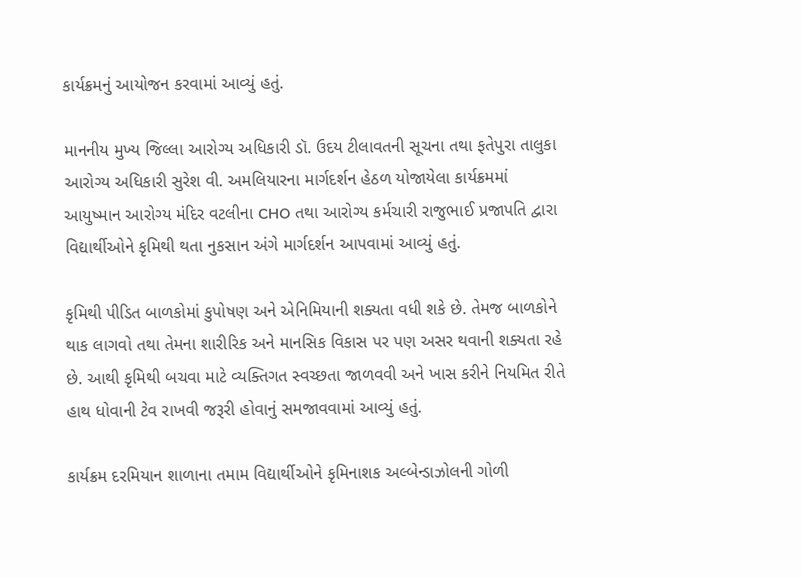કાર્યક્રમનું આયોજન કરવામાં આવ્યું હતું.

માનનીય મુખ્ય જિલ્લા આરોગ્ય અધિકારી ડૉ. ઉદય ટીલાવતની સૂચના તથા ફતેપુરા તાલુકા આરોગ્ય અધિકારી સુરેશ વી. અમલિયારના માર્ગદર્શન હેઠળ યોજાયેલા કાર્યક્રમમાં આયુષ્માન આરોગ્ય મંદિર વટલીના CHO તથા આરોગ્ય કર્મચારી રાજુભાઈ પ્રજાપતિ દ્વારા વિદ્યાર્થીઓને કૃમિથી થતા નુકસાન અંગે માર્ગદર્શન આપવામાં આવ્યું હતું.

કૃમિથી પીડિત બાળકોમાં કુપોષણ અને એનિમિયાની શક્યતા વધી શકે છે. તેમજ બાળકોને થાક લાગવો તથા તેમના શારીરિક અને માનસિક વિકાસ પર પણ અસર થવાની શક્યતા રહે છે. આથી કૃમિથી બચવા માટે વ્યક્તિગત સ્વચ્છતા જાળવવી અને ખાસ કરીને નિયમિત રીતે હાથ ધોવાની ટેવ રાખવી જરૂરી હોવાનું સમજાવવામાં આવ્યું હતું.

કાર્યક્રમ દરમિયાન શાળાના તમામ વિદ્યાર્થીઓને કૃમિનાશક અલ્બેન્ડાઝોલની ગોળી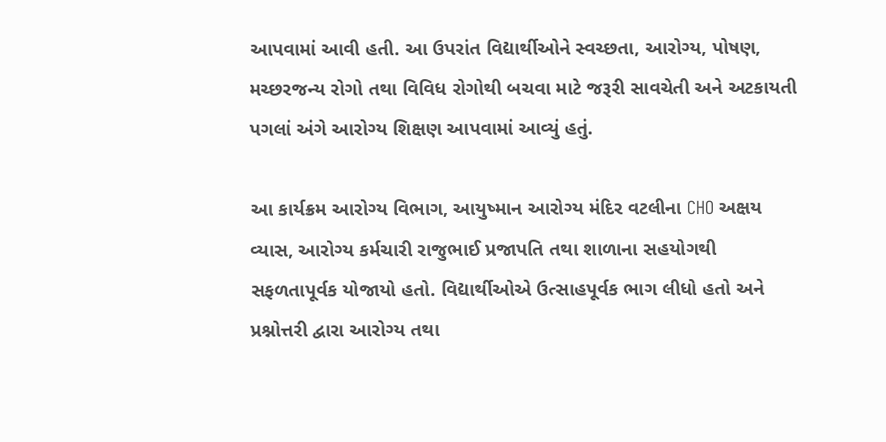આપવામાં આવી હતી. આ ઉપરાંત વિદ્યાર્થીઓને સ્વચ્છતા, આરોગ્ય, પોષણ, મચ્છરજન્ય રોગો તથા વિવિધ રોગોથી બચવા માટે જરૂરી સાવચેતી અને અટકાયતી પગલાં અંગે આરોગ્ય શિક્ષણ આપવામાં આવ્યું હતું.

આ કાર્યક્રમ આરોગ્ય વિભાગ, આયુષ્માન આરોગ્ય મંદિર વટલીના CHO અક્ષય વ્યાસ, આરોગ્ય કર્મચારી રાજુભાઈ પ્રજાપતિ તથા શાળાના સહયોગથી સફળતાપૂર્વક યોજાયો હતો. વિદ્યાર્થીઓએ ઉત્સાહપૂર્વક ભાગ લીધો હતો અને પ્રશ્નોત્તરી દ્વારા આરોગ્ય તથા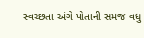સ્વચ્છતા અંગે પોતાની સમજ વધુ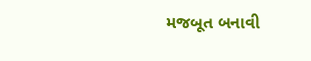મજબૂત બનાવી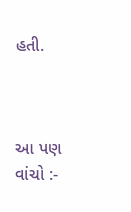હતી.



આ પણ વાંચો :-